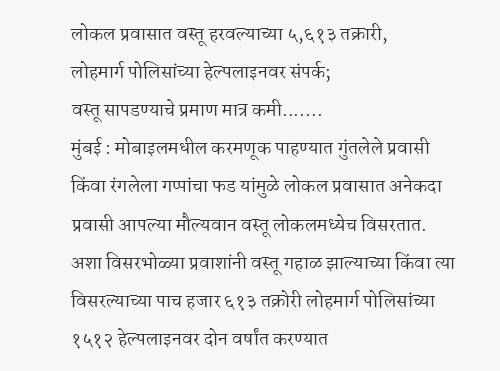लोकल प्रवासात वस्तू हरवल्याच्या ५,६१३ तक्रारी,
लोहमार्ग पोलिसांच्या हेल्पलाइनवर संपर्क;
वस्तू सापडण्याचे प्रमाण मात्र कमी.......
मुंबई : मोबाइलमधील करमणूक पाहण्यात गुंतलेले प्रवासी किंवा रंगलेला गप्पांचा फड यांमुळे लोकल प्रवासात अनेकदा प्रवासी आपल्या मौल्यवान वस्तू लोकलमध्येच विसरतात.
अशा विसरभोळ्या प्रवाशांनी वस्तू गहाळ झाल्याच्या किंवा त्या विसरल्याच्या पाच हजार ६१३ तक्रोरी लोहमार्ग पोलिसांच्या १५१२ हेल्पलाइनवर दोन वर्षांत करण्यात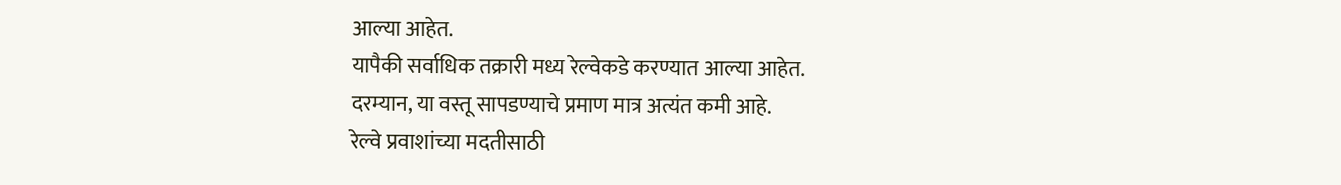आल्या आहेत.
यापैकी सर्वाधिक तक्रारी मध्य रेल्वेकडे करण्यात आल्या आहेत.
दरम्यान, या वस्तू सापडण्याचे प्रमाण मात्र अत्यंत कमी आहे.
रेल्वे प्रवाशांच्या मदतीसाठी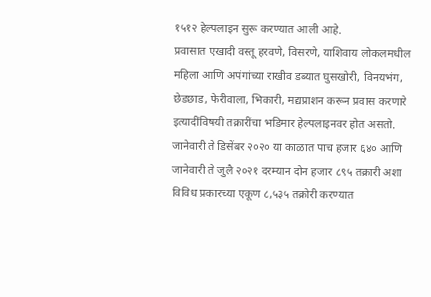१५१२ हेल्पलाइन सुरू करण्यात आली आहे.
प्रवासात एखादी वस्तू हरवणे, विसरणे, याशिवाय लोकलमधील महिला आणि अपंगांच्या राखीव डब्यात घुसखोरी, विनयभंग, छेडछाड, फेरीवाला, भिकारी, मद्यप्राशन करून प्रवास करणारे इत्यादींविषयी तक्रारींचा भडिमार हेल्पलाइनवर होत असतो.
जानेवारी ते डिसेंबर २०२० या काळात पाच हजार ६४० आणि जानेवारी ते जुलै २०२१ दरम्यान दोन हजार ८९५ तक्रारी अशा विविध प्रकारच्या एकूण ८,५३५ तक्रोरी करण्यात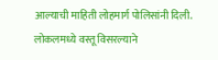आल्याची माहिती लोहमार्ग पोलिसांनी दिली.
लोकलमध्ये वस्तू विसरल्याने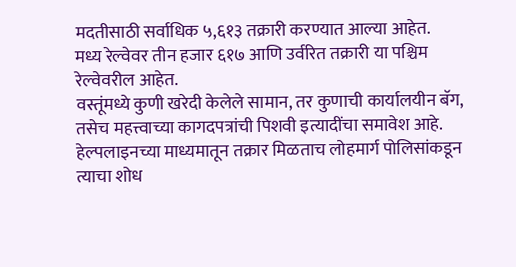मदतीसाठी सर्वाधिक ५,६१३ तक्रारी करण्यात आल्या आहेत.
मध्य रेल्वेवर तीन हजार ६१७ आणि उर्वरित तक्रारी या पश्चिम रेल्वेवरील आहेत.
वस्तूंमध्ये कुणी खरेदी केलेले सामान, तर कुणाची कार्यालयीन बॅग, तसेच महत्त्वाच्या कागदपत्रांची पिशवी इत्यादींचा समावेश आहे.
हेल्पलाइनच्या माध्यमातून तक्रार मिळताच लोहमार्ग पोलिसांकडून त्याचा शोध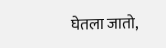घेतला जातो,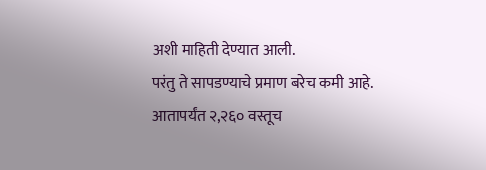अशी माहिती देण्यात आली.
परंतु ते सापडण्याचे प्रमाण बरेच कमी आहे.
आतापर्यंत २,२६० वस्तूच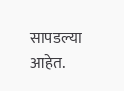सापडल्या आहेत.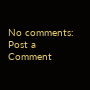No comments:
Post a Comment